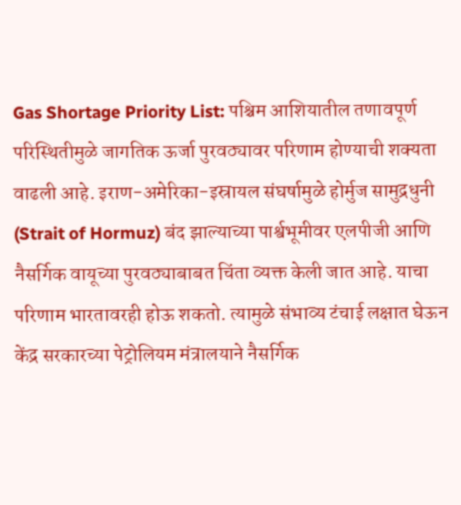Gas Shortage Priority List: पश्चिम आशियातील तणावपूर्ण परिस्थितीमुळे जागतिक ऊर्जा पुरवठ्यावर परिणाम होण्याची शक्यता वाढली आहे. इराण-अमेरिका-इस्रायल संघर्षामुळे होर्मुज सामुद्रधुनी (Strait of Hormuz) बंद झाल्याच्या पार्श्वभूमीवर एलपीजी आणि नैसर्गिक वायूच्या पुरवठ्याबाबत चिंता व्यक्त केली जात आहे. याचा परिणाम भारतावरही होऊ शकतो. त्यामुळे संभाव्य टंचाई लक्षात घेऊन केंद्र सरकारच्या पेट्रोलियम मंत्रालयाने नैसर्गिक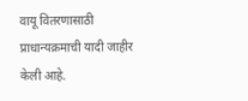वायू वितरणासाठी प्राधान्यक्रमाची यादी जाहीर केली आहे.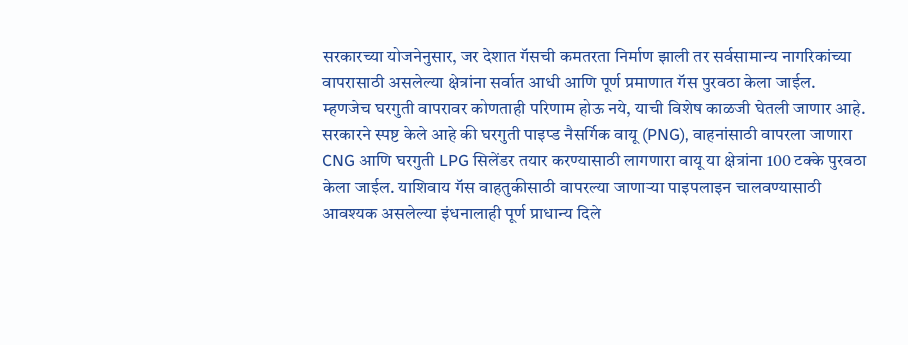सरकारच्या योजनेनुसार, जर देशात गॅसची कमतरता निर्माण झाली तर सर्वसामान्य नागरिकांच्या वापरासाठी असलेल्या क्षेत्रांना सर्वात आधी आणि पूर्ण प्रमाणात गॅस पुरवठा केला जाईल. म्हणजेच घरगुती वापरावर कोणताही परिणाम होऊ नये, याची विशेष काळजी घेतली जाणार आहे.
सरकारने स्पष्ट केले आहे की घरगुती पाइप्ड नैसर्गिक वायू (PNG), वाहनांसाठी वापरला जाणारा CNG आणि घरगुती LPG सिलेंडर तयार करण्यासाठी लागणारा वायू या क्षेत्रांना 100 टक्के पुरवठा केला जाईल. याशिवाय गॅस वाहतुकीसाठी वापरल्या जाणाऱ्या पाइपलाइन चालवण्यासाठी आवश्यक असलेल्या इंधनालाही पूर्ण प्राधान्य दिले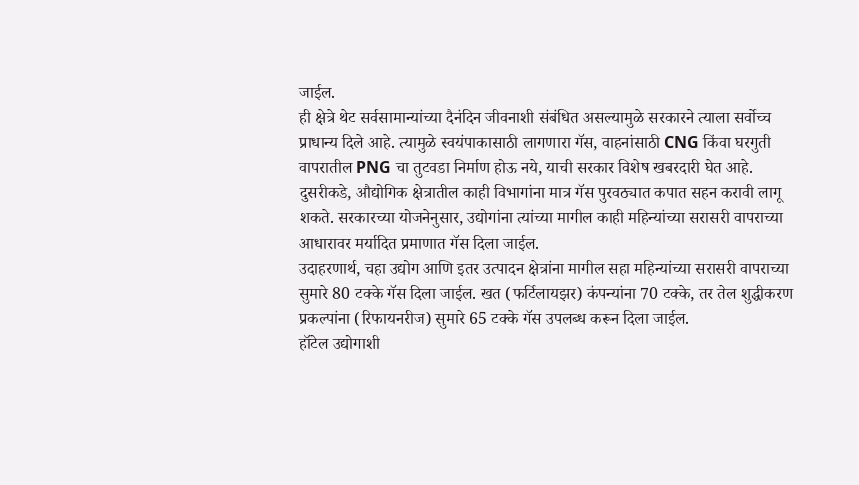जाईल.
ही क्षेत्रे थेट सर्वसामान्यांच्या दैनंदिन जीवनाशी संबंधित असल्यामुळे सरकारने त्याला सर्वोच्च प्राधान्य दिले आहे. त्यामुळे स्वयंपाकासाठी लागणारा गॅस, वाहनांसाठी CNG किंवा घरगुती वापरातील PNG चा तुटवडा निर्माण होऊ नये, याची सरकार विशेष खबरदारी घेत आहे.
दुसरीकडे, औद्योगिक क्षेत्रातील काही विभागांना मात्र गॅस पुरवठ्यात कपात सहन करावी लागू शकते. सरकारच्या योजनेनुसार, उद्योगांना त्यांच्या मागील काही महिन्यांच्या सरासरी वापराच्या आधारावर मर्यादित प्रमाणात गॅस दिला जाईल.
उदाहरणार्थ, चहा उद्योग आणि इतर उत्पादन क्षेत्रांना मागील सहा महिन्यांच्या सरासरी वापराच्या सुमारे 80 टक्के गॅस दिला जाईल. खत (फर्टिलायझर) कंपन्यांना 70 टक्के, तर तेल शुद्धीकरण प्रकल्पांना (रिफायनरीज) सुमारे 65 टक्के गॅस उपलब्ध करून दिला जाईल.
हॉटेल उद्योगाशी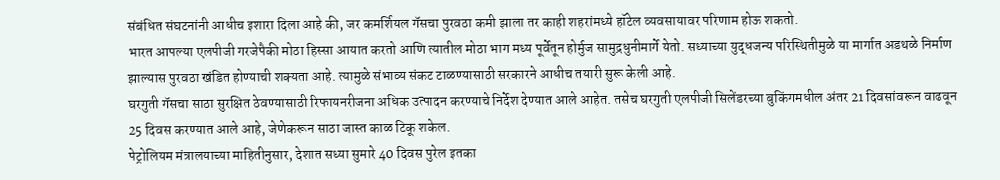संबंधित संघटनांनी आधीच इशारा दिला आहे की, जर कमर्शियल गॅसचा पुरवठा कमी झाला तर काही शहरांमध्ये हॉटेल व्यवसायावर परिणाम होऊ शकतो.
भारत आपल्या एलपीजी गरजेपैकी मोठा हिस्सा आयात करतो आणि त्यातील मोठा भाग मध्य पूर्वेतून होर्मुज सामुद्रधुनीमार्गे येतो. सध्याच्या युद्धजन्य परिस्थितीमुळे या मार्गात अडथळे निर्माण झाल्यास पुरवठा खंडित होण्याची शक्यता आहे. त्यामुळे संभाव्य संकट टाळण्यासाठी सरकारने आधीच तयारी सुरू केली आहे.
घरगुती गॅसचा साठा सुरक्षित ठेवण्यासाठी रिफायनरीजना अधिक उत्पादन करण्याचे निर्देश देण्यात आले आहेत. तसेच घरगुती एलपीजी सिलेंडरच्या बुकिंगमधील अंतर 21 दिवसांवरून वाढवून 25 दिवस करण्यात आले आहे, जेणेकरून साठा जास्त काळ टिकू शकेल.
पेट्रोलियम मंत्रालयाच्या माहितीनुसार, देशात सध्या सुमारे 40 दिवस पुरेल इतका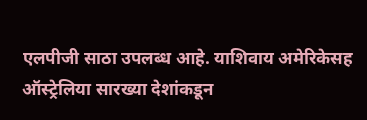एलपीजी साठा उपलब्ध आहे. याशिवाय अमेरिकेसह ऑस्ट्रेलिया सारख्या देशांकडून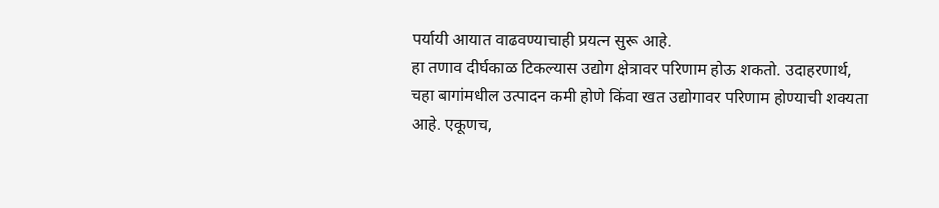पर्यायी आयात वाढवण्याचाही प्रयत्न सुरू आहे.
हा तणाव दीर्घकाळ टिकल्यास उद्योग क्षेत्रावर परिणाम होऊ शकतो. उदाहरणार्थ, चहा बागांमधील उत्पादन कमी होणे किंवा खत उद्योगावर परिणाम होण्याची शक्यता आहे. एकूणच,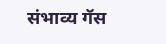संभाव्य गॅस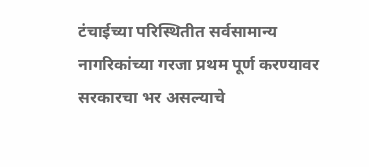टंचाईच्या परिस्थितीत सर्वसामान्य नागरिकांच्या गरजा प्रथम पूर्ण करण्यावर सरकारचा भर असल्याचे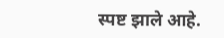स्पष्ट झाले आहे.